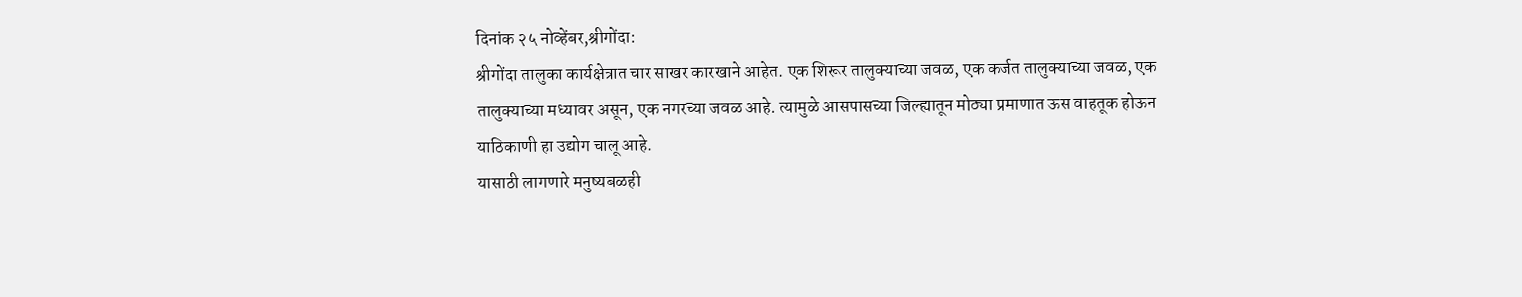दिनांक २५ नोव्हेंबर,श्रीगोंदा:
श्रीगोंदा तालुका कार्यक्षेत्रात चार साखर कारखाने आहेत. एक शिरूर तालुक्याच्या जवळ, एक कर्जत तालुक्याच्या जवळ, एक तालुक्याच्या मध्यावर असून, एक नगरच्या जवळ आहे. त्यामुळे आसपासच्या जिल्ह्यातून मोठ्या प्रमाणात ऊस वाहतूक होऊन याठिकाणी हा उद्योग चालू आहे.
यासाठी लागणारे मनुष्यबळही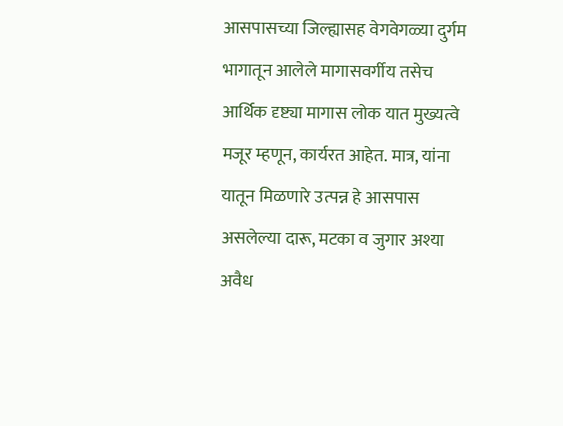आसपासच्या जिल्ह्यासह वेगवेगळ्या दुर्गम भागातून आलेले मागासवर्गीय तसेच आर्थिक दृष्ट्या मागास लोक यात मुख्यत्वे मजूर म्हणून, कार्यरत आहेत. मात्र, यांना यातून मिळणारे उत्पन्न हे आसपास असलेल्या दारू, मटका व जुगार अश्या अवैध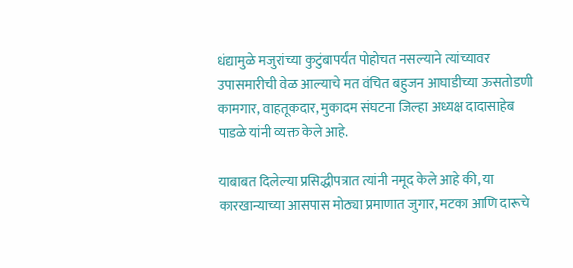धंद्यामुळे मजुरांच्या कुटुंबापर्यंत पोहोचत नसल्याने त्यांच्यावर उपासमारीची वेळ आल्याचे मत वंचित बहुजन आघाडीच्या ऊसतोडणी कामगार, वाहतूकदार, मुकादम संघटना जिल्हा अध्यक्ष दादासाहेब पाडळे यांनी व्यक्त केले आहे.

याबाबत दिलेल्या प्रसिद्धीपत्रात त्यांनी नमूद केले आहे की, या कारखान्याच्या आसपास मोठ्या प्रमाणात जुगार, मटका आणि दारूचे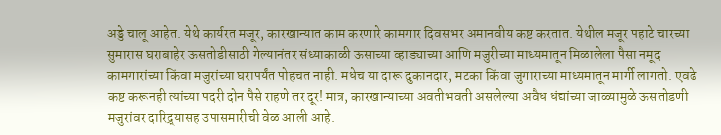अड्डे चालू आहेत. येथे कार्यरत मजूर, कारखान्यात काम करणारे कामगार दिवसभर अमानवीय कष्ट करतात. येथील मजूर पहाटे चारच्या सुमारास घराबाहेर ऊसतोडीसाठी गेल्यानंतर संध्याकाळी ऊसाच्या व्हाड्याच्या आणि मजुरीच्या माध्यमातून मिळालेला पैसा नमूद कामगारांच्या किंवा मजुरांच्या घरापर्यंत पोहचत नाही. मधेच या दारू दुकानदार, मटका किंवा जुगाराच्या माध्यमातून मार्गी लागतो. एवढे कष्ट करूनही त्यांच्या पदरी दोन पैसे राहणे तर दूर! मात्र, कारखान्याच्या अवतीभवती असलेल्या अवैध धंद्यांच्या जाळ्यामुळे ऊसतोडणी मजुरांवर दारिद्र्यासह उपासमारीची वेळ आली आहे.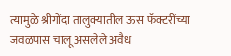त्यामुळे श्रीगोंदा तालुक्यातील ऊस फॅक्टरींच्या जवळपास चालू असलेले अवैध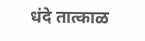धंदे तात्काळ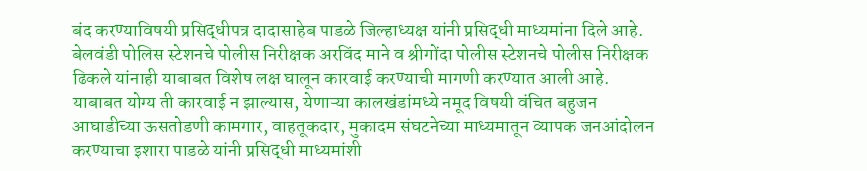बंद करण्याविषयी प्रसिद्धीपत्र दादासाहेब पाडळे जिल्हाध्यक्ष यांनी प्रसिद्धी माध्यमांना दिले आहे. बेलवंडी पोलिस स्टेशनचे पोलीस निरीक्षक अरविंद माने व श्रीगोंदा पोलीस स्टेशनचे पोलीस निरीक्षक ढिकले यांनाही याबाबत विशेष लक्ष घालून कारवाई करण्याची मागणी करण्यात आली आहे. याबाबत योग्य ती कारवाई न झाल्यास, येणाऱ्या कालखंडांमध्ये नमूद विषयी वंचित बहुजन आघाडीच्या ऊसतोडणी कामगार, वाहतूकदार, मुकादम संघटनेच्या माध्यमातून व्यापक जनआंदोलन करण्याचा इशारा पाडळे यांनी प्रसिद्धी माध्यमांशी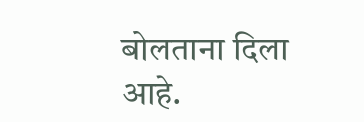बोलताना दिला आहे.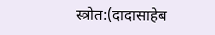स्त्रोत:(दादासाहेब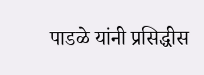पाडळे यांनी प्रसिद्धीस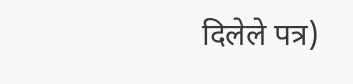दिलेले पत्र)